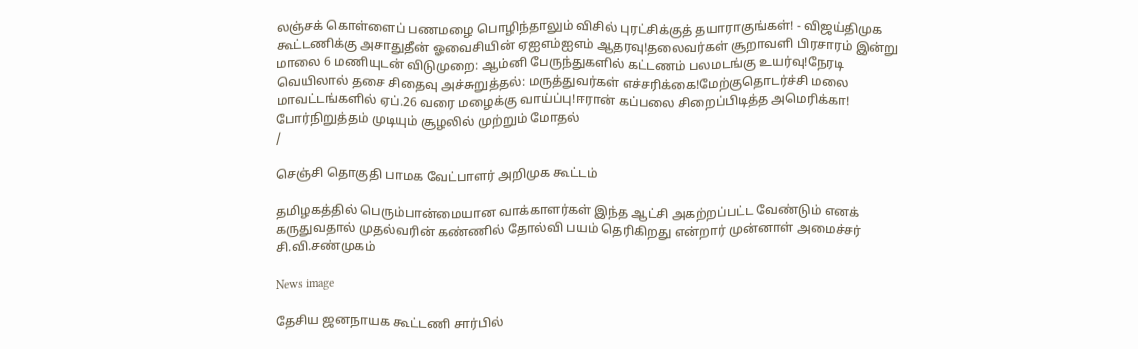லஞ்சக் கொள்ளைப் பணமழை பொழிந்தாலும் விசில் புரட்சிக்குத் தயாராகுங்கள்! - விஜய்திமுக கூட்டணிக்கு அசாதுதீன் ஓவைசியின் ஏஐஎம்ஐஎம் ஆதரவு!தலைவர்கள் சூறாவளி பிரசாரம் இன்று மாலை 6 மணியுடன் விடுமுறை: ஆம்னி பேருந்துகளில் கட்டணம் பலமடங்கு உயர்வு!நேரடி வெயிலால் தசை சிதைவு அச்சுறுத்தல்: மருத்துவர்கள் எச்சரிக்கை!மேற்குதொடர்ச்சி மலை மாவட்டங்களில் ஏப்.26 வரை மழைக்கு வாய்ப்பு!ஈரான் கப்பலை சிறைப்பிடித்த அமெரிக்கா! போர்நிறுத்தம் முடியும் சூழலில் முற்றும் மோதல்
/

செஞ்சி தொகுதி பாமக வேட்பாளர் அறிமுக கூட்டம்

தமிழகத்தில் பெரும்பான்மையான வாக்காளர்கள் இந்த ஆட்சி அகற்றப்பட்ட வேண்டும் எனக் கருதுவதால் முதல்வரின் கண்ணில் தோல்வி பயம் தெரிகிறது என்றார் முன்னாள் அமைச்சர் சி.வி.சண்முகம்

News image

தேசிய ஜனநாயக கூட்டணி சார்பில்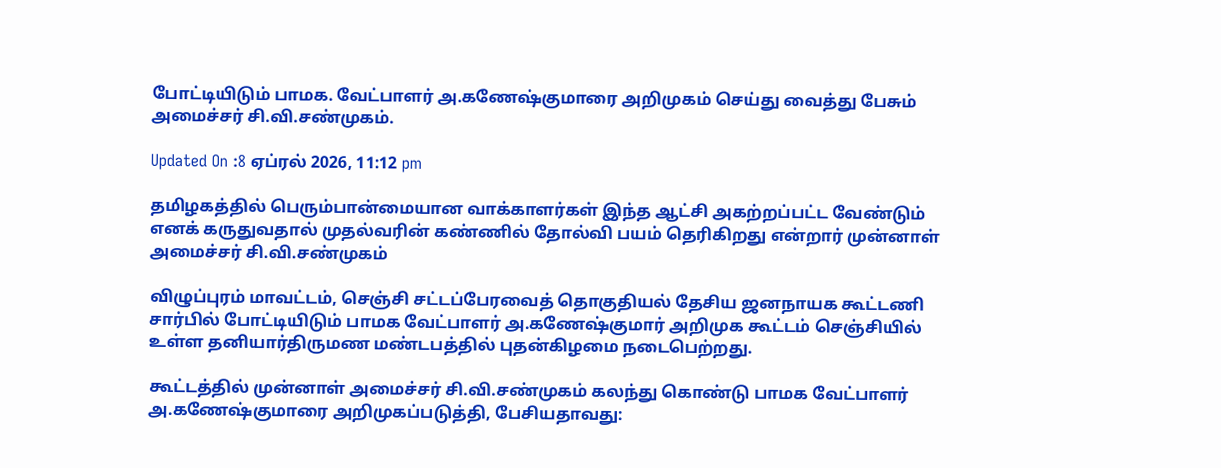போட்டியிடும் பாமக. வேட்பாளர் அ.கணேஷ்குமாரை அறிமுகம் செய்து வைத்து பேசும் அமைச்சர் சி.வி.சண்முகம்.

Updated On :8 ஏப்ரல் 2026, 11:12 pm

தமிழகத்தில் பெரும்பான்மையான வாக்காளர்கள் இந்த ஆட்சி அகற்றப்பட்ட வேண்டும் எனக் கருதுவதால் முதல்வரின் கண்ணில் தோல்வி பயம் தெரிகிறது என்றார் முன்னாள் அமைச்சர் சி.வி.சண்முகம்

விழுப்புரம் மாவட்டம், செஞ்சி சட்டப்பேரவைத் தொகுதியல் தேசிய ஜனநாயக கூட்டணி சார்பில் போட்டியிடும் பாமக வேட்பாளர் அ.கணேஷ்குமார் அறிமுக கூட்டம் செஞ்சியில் உள்ள தனியார்திருமண மண்டபத்தில் புதன்கிழமை நடைபெற்றது.

கூட்டத்தில் முன்னாள் அமைச்சர் சி.வி.சண்முகம் கலந்து கொண்டு பாமக வேட்பாளர் அ.கணேஷ்குமாரை அறிமுகப்படுத்தி, பேசியதாவது: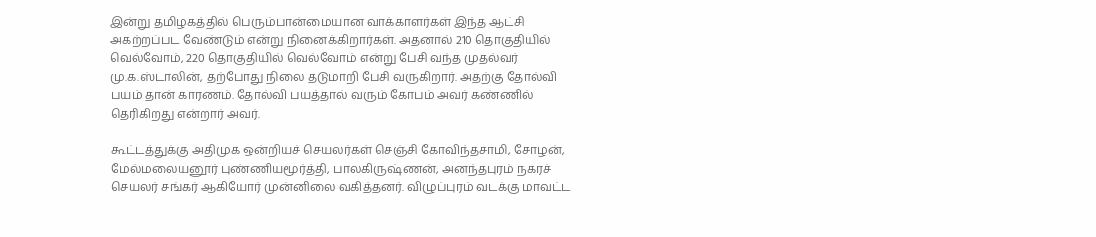இன்று தமிழகத்தில் பெரும்பான்மையான வாக்காளர்கள் இந்த ஆட்சி அகற்றப்பட வேண்டும் என்று நினைக்கிறார்கள். அதனால் 210 தொகுதியில் வெல்வோம், 220 தொகுதியில் வெல்வோம் என்று பேசி வந்த முதல்வர் மு.க.ஸ்டாலின், தற்போது நிலை தடுமாறி பேசி வருகிறார். அதற்கு தோல்வி பயம் தான் காரணம். தோல்வி பயத்தால் வரும் கோபம் அவர் கண்ணில் தெரிகிறது என்றார் அவர்.

கூட்டத்துக்கு அதிமுக ஒன்றியச் செயலர்கள் செஞ்சி கோவிந்தசாமி, சோழன், மேல்மலையனூர் புண்ணியமூர்த்தி, பாலகிருஷ்ணன், அனந்தபுரம் நகரச் செயலர் சங்கர் ஆகியோர் முன்னிலை வகித்தனர். விழுப்புரம் வடக்கு மாவட்ட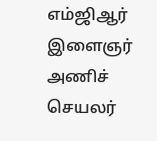எம்ஜிஆர் இளைஞர் அணிச் செயலர்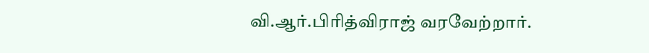வி.ஆர்.பிரித்விராஜ் வரவேற்றார்.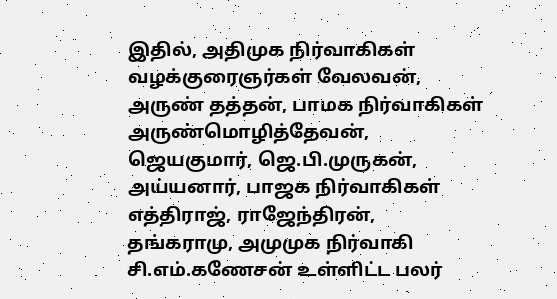இதில், அதிமுக நிர்வாகிகள் வழக்குரைஞர்கள் வேலவன், அருண் தத்தன், பாமக நிர்வாகிகள் அருண்மொழித்தேவன், ஜெயகுமார், ஜெ.பி.முருகன், அய்யனார், பாஜக நிர்வாகிகள் எத்திராஜ், ராஜேந்திரன், தங்கராமு, அமுமுக நிர்வாகி சி.எம்.கணேசன் உள்ளிட்ட பலர்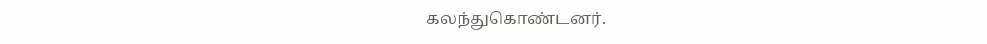கலந்துகொண்டனர்.